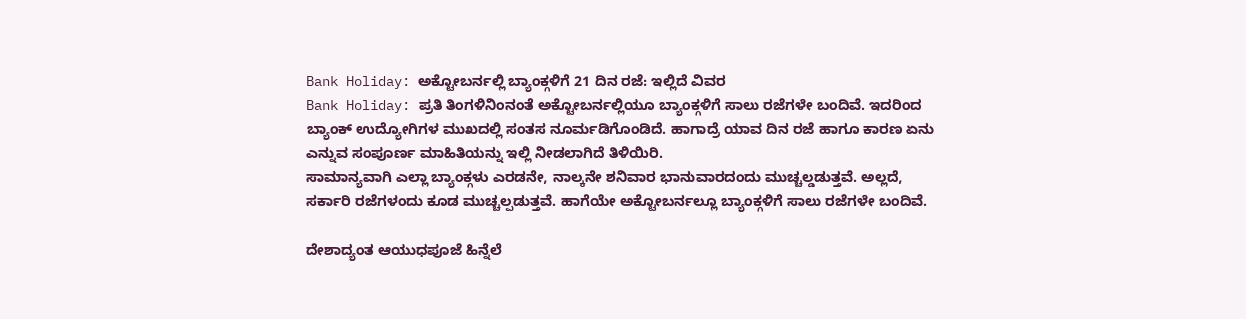Bank Holiday: ಅಕ್ಟೋಬರ್ನಲ್ಲಿ ಬ್ಯಾಂಕ್ಗಳಿಗೆ 21 ದಿನ ರಜೆ: ಇಲ್ಲಿದೆ ವಿವರ
Bank Holiday: ಪ್ರತಿ ತಿಂಗಳಿನಿಂನಂತೆ ಅಕ್ಟೋಬರ್ನಲ್ಲಿಯೂ ಬ್ಯಾಂಕ್ಗಳಿಗೆ ಸಾಲು ರಜೆಗಳೇ ಬಂದಿವೆ. ಇದರಿಂದ ಬ್ಯಾಂಕ್ ಉದ್ಯೋಗಿಗಳ ಮುಖದಲ್ಲಿ ಸಂತಸ ನೂರ್ಮಡಿಗೊಂಡಿದೆ. ಹಾಗಾದ್ರೆ ಯಾವ ದಿನ ರಜೆ ಹಾಗೂ ಕಾರಣ ಏನು ಎನ್ನುವ ಸಂಪೂರ್ಣ ಮಾಹಿತಿಯನ್ನು ಇಲ್ಲಿ ನೀಡಲಾಗಿದೆ ತಿಳಿಯಿರಿ.
ಸಾಮಾನ್ಯವಾಗಿ ಎಲ್ಲಾ ಬ್ಯಾಂಕ್ಗಳು ಎರಡನೇ, ನಾಲ್ಕನೇ ಶನಿವಾರ ಭಾನುವಾರದಂದು ಮುಚ್ಚಲ್ಡಡುತ್ತವೆ. ಅಲ್ಲದೆ, ಸರ್ಕಾರಿ ರಜೆಗಳಂದು ಕೂಡ ಮುಚ್ಚಲ್ಪಡುತ್ತವೆ. ಹಾಗೆಯೇ ಅಕ್ಟೋಬರ್ನಲ್ಲೂ ಬ್ಯಾಂಕ್ಗಳಿಗೆ ಸಾಲು ರಜೆಗಳೇ ಬಂದಿವೆ.

ದೇಶಾದ್ಯಂತ ಆಯುಧಪೂಜೆ ಹಿನ್ನೆಲೆ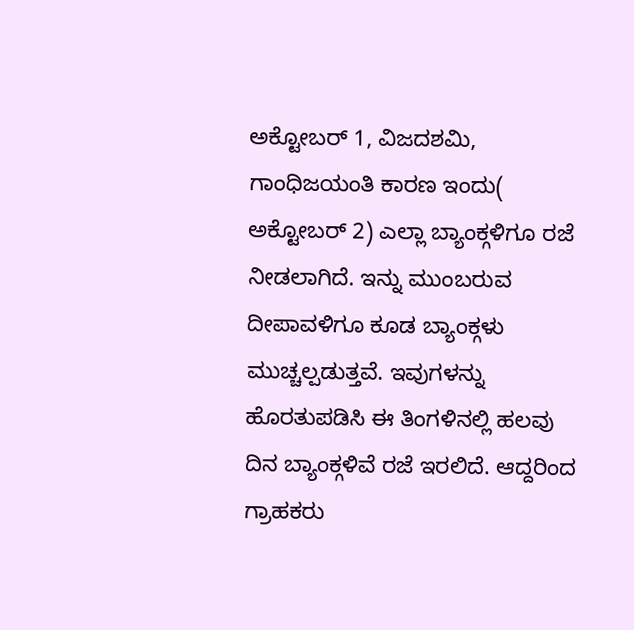ಅಕ್ಟೋಬರ್ 1, ವಿಜದಶಮಿ, ಗಾಂಧಿಜಯಂತಿ ಕಾರಣ ಇಂದು( ಅಕ್ಟೋಬರ್ 2) ಎಲ್ಲಾ ಬ್ಯಾಂಕ್ಗಳಿಗೂ ರಜೆ ನೀಡಲಾಗಿದೆ. ಇನ್ನು ಮುಂಬರುವ ದೀಪಾವಳಿಗೂ ಕೂಡ ಬ್ಯಾಂಕ್ಗಳು ಮುಚ್ಚಲ್ಪಡುತ್ತವೆ. ಇವುಗಳನ್ನು ಹೊರತುಪಡಿಸಿ ಈ ತಿಂಗಳಿನಲ್ಲಿ ಹಲವು ದಿನ ಬ್ಯಾಂಕ್ಗಳಿವೆ ರಜೆ ಇರಲಿದೆ. ಆದ್ದರಿಂದ ಗ್ರಾಹಕರು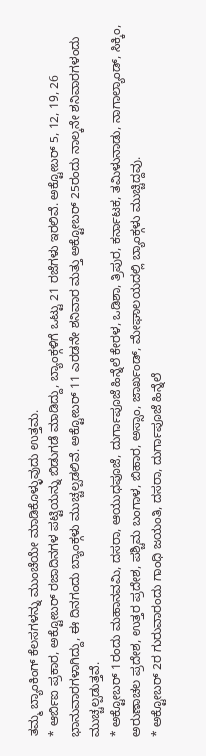ತಮ್ಮ ಬ್ಯಾಂಕಿಂಗ್ ಕೆಲಸಗಳನ್ನು ಮುಂಚೆಯೇ ಮಾಡಿಕೊಳ್ಳುವುದು ಉತ್ತಮ.
* ಆರ್ಬಿಐ ಪ್ರಕಾರ, ಅಕ್ಟೋಬರ್ ರಜಾದಿನಗಳ ಪಟ್ಟಿಯನ್ನು ಬಿಡುಗಡೆ ಮಾಡಿದ್ದು, ಬ್ಯಾಂಕ್ಗಳಿಗೆ ಒಟ್ಟು 21 ರಜೆಗಳು ಇರಲಿವೆ. ಅಕ್ಟೋಬರ್ 5, 12, 19, 26 ಭಾನುವಾರಗಳಾಗಿದ್ದು, ಈ ದಿನಗಂದು ಬ್ಯಾಂಕ್ಗಳು ಮುಚ್ಚಲ್ಪಡಲಿವೆ. ಅಕ್ಟೋಬರ್ 11 ಎರಡನೇ ಶನಿವಾರ ಮತ್ತು ಅಕ್ಟೋಬರ್ 25ರಂದು ನಾಲ್ಕನೇ ಶನಿವಾರಗಳಂದು ಮುಚ್ಚಲ್ಪಡುತ್ತವೆ.
* ಅಕ್ಟೋಬರ್ 1ರಂದು ಮಹಾನವಮಿ, ದಸರಾ, ಆಯುಧಪೂಜೆ, ದುರ್ಗಾಪೂಜೆ ಹಿನ್ನೆಲೆ ಕೇರಳ, ಒಡಿಶಾ, ತ್ರಿಪುರ, ಕರ್ನಾಟಕ, ತಮಿಳುನಾಡು, ನಾಗಾಲ್ಯಾಂಡ್, ಸಿಕ್ಕಿಂ, ಅರುಣಾಚಲ ಪ್ರದೇಶ, ಉತ್ತರ ಪ್ರದೇಶ, ಪಶ್ಚಿಮ ಬಂಗಾಳ, ಬಿಹಾರ, ಅಸ್ಸಾಂ, ಜಾರ್ಖಂಡ್, ಮೇಘಾಲಯದಲ್ಲಿ ಬ್ಯಾಂಕ್ಗಳು ಮುಚ್ಚಿದ್ದವು.
* ಅಕ್ಟೋಬರ್ 2ರ ಗುರುವಾರಂದು ಗಾಂಧಿ ಜಯಂತಿ, ದಸರಾ, ದುರ್ಗಾಪೂಜೆ ಹಿನ್ನೆಲೆ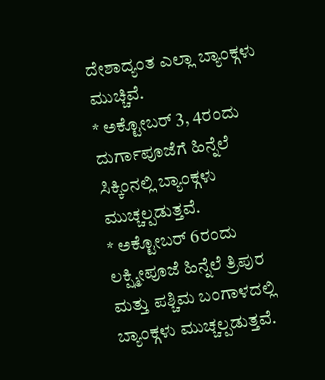ದೇಶಾದ್ಯಂತ ಎಲ್ಲಾ ಬ್ಯಾಂಕ್ಗಳು ಮುಚ್ಚಿವೆ.
* ಅಕ್ಟೋಬರ್ 3, 4ರಂದು ದುರ್ಗಾಪೂಜೆಗೆ ಹಿನ್ನೆಲೆ ಸಿಕ್ಕಿಂನಲ್ಲಿ ಬ್ಯಾಂಕ್ಗಳು ಮುಚ್ಚಲ್ಪಡುತ್ತವೆ.
* ಅಕ್ಟೋಬರ್ 6ರಂದು ಲಕ್ಷ್ಮೀಪೂಜೆ ಹಿನ್ನೆಲೆ ತ್ರಿಪುರ ಮತ್ತು ಪಶ್ಚಿಮ ಬಂಗಾಳದಲ್ಲಿ ಬ್ಯಾಂಕ್ಗಳು ಮುಚ್ಚಲ್ಪಡುತ್ತವೆ.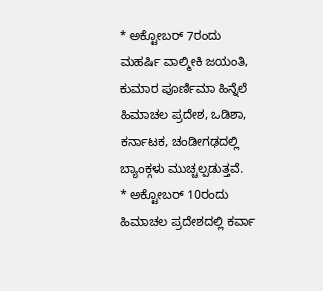* ಅಕ್ಟೋಬರ್ 7ರಂದು ಮಹರ್ಷಿ ವಾಲ್ಮೀಕಿ ಜಯಂತಿ, ಕುಮಾರ ಪೂರ್ಣಿಮಾ ಹಿನ್ನೆಲೆ ಹಿಮಾಚಲ ಪ್ರದೇಶ, ಒಡಿಶಾ, ಕರ್ನಾಟಕ, ಚಂಡೀಗಢದಲ್ಲಿ ಬ್ಯಾಂಕ್ಗಳು ಮುಚ್ಚಲ್ಪಡುತ್ತವೆ.
* ಅಕ್ಟೋಬರ್ 10ರಂದು ಹಿಮಾಚಲ ಪ್ರದೇಶದಲ್ಲಿ ಕರ್ವಾ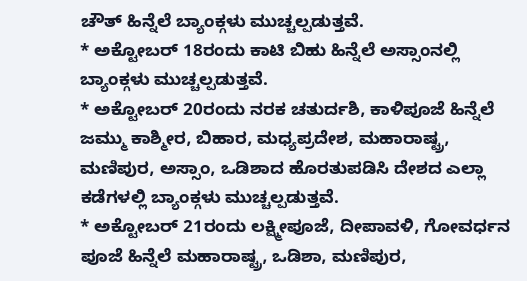ಚೌತ್ ಹಿನ್ನೆಲೆ ಬ್ಯಾಂಕ್ಗಳು ಮುಚ್ಚಲ್ಪಡುತ್ತವೆ.
* ಅಕ್ಟೋಬರ್ 18ರಂದು ಕಾಟಿ ಬಿಹು ಹಿನ್ನೆಲೆ ಅಸ್ಸಾಂನಲ್ಲಿ ಬ್ಯಾಂಕ್ಗಳು ಮುಚ್ಚಲ್ಪಡುತ್ತವೆ.
* ಅಕ್ಟೋಬರ್ 20ರಂದು ನರಕ ಚತುರ್ದಶಿ, ಕಾಳಿಪೂಜೆ ಹಿನ್ನೆಲೆ ಜಮ್ಮು ಕಾಶ್ಮೀರ, ಬಿಹಾರ, ಮಧ್ಯಪ್ರದೇಶ, ಮಹಾರಾಷ್ಟ್ರ, ಮಣಿಪುರ, ಅಸ್ಸಾಂ, ಒಡಿಶಾದ ಹೊರತುಪಡಿಸಿ ದೇಶದ ಎಲ್ಲಾ ಕಡೆಗಳಲ್ಲಿ ಬ್ಯಾಂಕ್ಗಳು ಮುಚ್ಚಲ್ಪಡುತ್ತವೆ.
* ಅಕ್ಟೋಬರ್ 21ರಂದು ಲಕ್ಷ್ಮೀಪೂಜೆ, ದೀಪಾವಳಿ, ಗೋವರ್ಧನ ಪೂಜೆ ಹಿನ್ನೆಲೆ ಮಹಾರಾಷ್ಟ್ರ, ಒಡಿಶಾ, ಮಣಿಪುರ,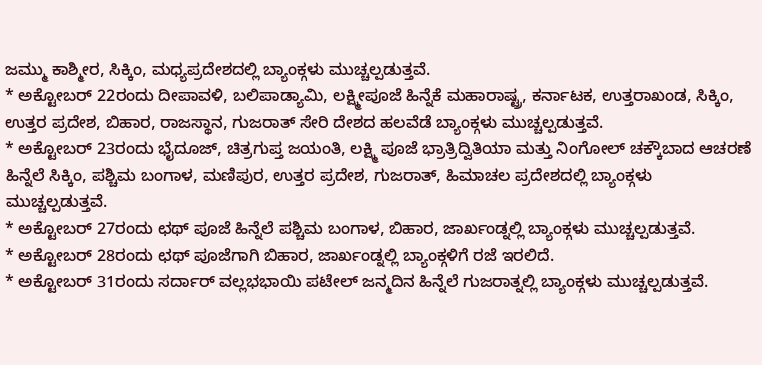ಜಮ್ಮು ಕಾಶ್ಮೀರ, ಸಿಕ್ಕಿಂ, ಮಧ್ಯಪ್ರದೇಶದಲ್ಲಿ ಬ್ಯಾಂಕ್ಗಳು ಮುಚ್ಚಲ್ಪಡುತ್ತವೆ.
* ಅಕ್ಟೋಬರ್ 22ರಂದು ದೀಪಾವಳಿ, ಬಲಿಪಾಡ್ಯಾಮಿ, ಲಕ್ಷ್ಮೀಪೂಜೆ ಹಿನ್ನೆಕೆ ಮಹಾರಾಷ್ಟ್ರ, ಕರ್ನಾಟಕ, ಉತ್ತರಾಖಂಡ, ಸಿಕ್ಕಿಂ, ಉತ್ತರ ಪ್ರದೇಶ, ಬಿಹಾರ, ರಾಜಸ್ಥಾನ, ಗುಜರಾತ್ ಸೇರಿ ದೇಶದ ಹಲವೆಡೆ ಬ್ಯಾಂಕ್ಗಳು ಮುಚ್ಚಲ್ಪಡುತ್ತವೆ.
* ಅಕ್ಟೋಬರ್ 23ರಂದು ಭೈದೂಜ್, ಚಿತ್ರಗುಪ್ತ ಜಯಂತಿ, ಲಕ್ಷ್ಮಿ ಪೂಜೆ ಭ್ರಾತ್ರಿದ್ವಿತಿಯಾ ಮತ್ತು ನಿಂಗೋಲ್ ಚಕ್ಕೌಬಾದ ಆಚರಣೆ ಹಿನ್ನೆಲೆ ಸಿಕ್ಕಿಂ, ಪಶ್ಚಿಮ ಬಂಗಾಳ, ಮಣಿಪುರ, ಉತ್ತರ ಪ್ರದೇಶ, ಗುಜರಾತ್, ಹಿಮಾಚಲ ಪ್ರದೇಶದಲ್ಲಿ ಬ್ಯಾಂಕ್ಗಳು ಮುಚ್ಚಲ್ಪಡುತ್ತವೆ.
* ಅಕ್ಟೋಬರ್ 27ರಂದು ಛಥ್ ಪೂಜೆ ಹಿನ್ನೆಲೆ ಪಶ್ಚಿಮ ಬಂಗಾಳ, ಬಿಹಾರ, ಜಾರ್ಖಂಡ್ನಲ್ಲಿ ಬ್ಯಾಂಕ್ಗಳು ಮುಚ್ಚಲ್ಪಡುತ್ತವೆ.
* ಅಕ್ಟೋಬರ್ 28ರಂದು ಛಥ್ ಪೂಜೆಗಾಗಿ ಬಿಹಾರ, ಜಾರ್ಖಂಡ್ನಲ್ಲಿ ಬ್ಯಾಂಕ್ಗಳಿಗೆ ರಜೆ ಇರಲಿದೆ.
* ಅಕ್ಟೋಬರ್ 31ರಂದು ಸರ್ದಾರ್ ವಲ್ಲಭಭಾಯಿ ಪಟೇಲ್ ಜನ್ಮದಿನ ಹಿನ್ನೆಲೆ ಗುಜರಾತ್ನಲ್ಲಿ ಬ್ಯಾಂಕ್ಗಳು ಮುಚ್ಚಲ್ಪಡುತ್ತವೆ.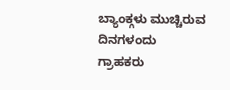ಬ್ಯಾಂಕ್ಗಳು ಮುಚ್ಚಿರುವ ದಿನಗಳಂದು ಗ್ರಾಹಕರು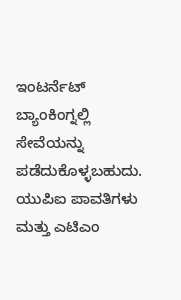ಇಂಟರ್ನೆಟ್ ಬ್ಯಾಂಕಿಂಗ್ನಲ್ಲಿ ಸೇವೆಯನ್ನು ಪಡೆದುಕೊಳ್ಳಬಹುದು. ಯುಪಿಐ ಪಾವತಿಗಳು ಮತ್ತು ಎಟಿಎಂ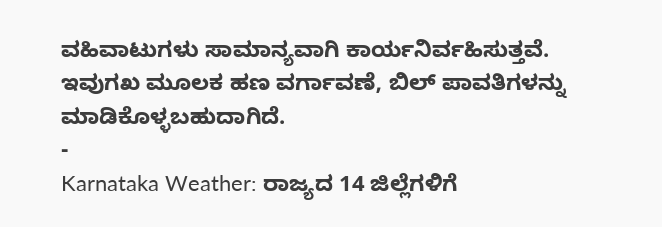ವಹಿವಾಟುಗಳು ಸಾಮಾನ್ಯವಾಗಿ ಕಾರ್ಯನಿರ್ವಹಿಸುತ್ತವೆ. ಇವುಗಖ ಮೂಲಕ ಹಣ ವರ್ಗಾವಣೆ, ಬಿಲ್ ಪಾವತಿಗಳನ್ನು ಮಾಡಿಕೊಳ್ಳಬಹುದಾಗಿದೆ.
-
Karnataka Weather: ರಾಜ್ಯದ 14 ಜಿಲ್ಲೆಗಳಿಗೆ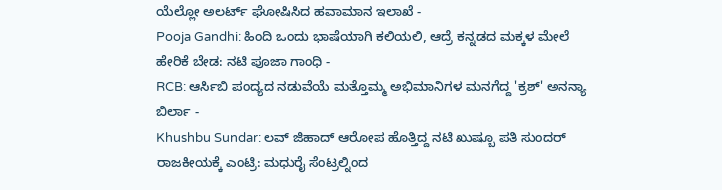ಯೆಲ್ಲೋ ಅಲರ್ಟ್ ಘೋಷಿಸಿದ ಹವಾಮಾನ ಇಲಾಖೆ -
Pooja Gandhi: ಹಿಂದಿ ಒಂದು ಭಾಷೆಯಾಗಿ ಕಲಿಯಲಿ, ಆದ್ರೆ ಕನ್ನಡದ ಮಕ್ಕಳ ಮೇಲೆ ಹೇರಿಕೆ ಬೇಡ: ನಟಿ ಪೂಜಾ ಗಾಂಧಿ -
RCB: ಆರ್ಸಿಬಿ ಪಂದ್ಯದ ನಡುವೆಯೆ ಮತ್ತೊಮ್ಮ ಅಭಿಮಾನಿಗಳ ಮನಗೆದ್ದ 'ಕ್ರಶ್' ಅನನ್ಯಾ ಬಿರ್ಲಾ -
Khushbu Sundar: ಲವ್ ಜಿಹಾದ್ ಆರೋಪ ಹೊತ್ತಿದ್ದ ನಟಿ ಖುಷ್ಬೂ ಪತಿ ಸುಂದರ್ ರಾಜಕೀಯಕ್ಕೆ ಎಂಟ್ರಿ: ಮಧುರೈ ಸೆಂಟ್ರಲ್ನಿಂದ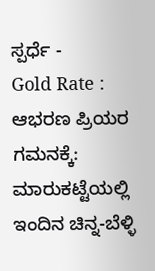ಸ್ಪರ್ಧೆ -
Gold Rate : ಆಭರಣ ಪ್ರಿಯರ ಗಮನಕ್ಕೆ: ಮಾರುಕಟ್ಟೆಯಲ್ಲಿ ಇಂದಿನ ಚಿನ್ನ-ಬೆಳ್ಳಿ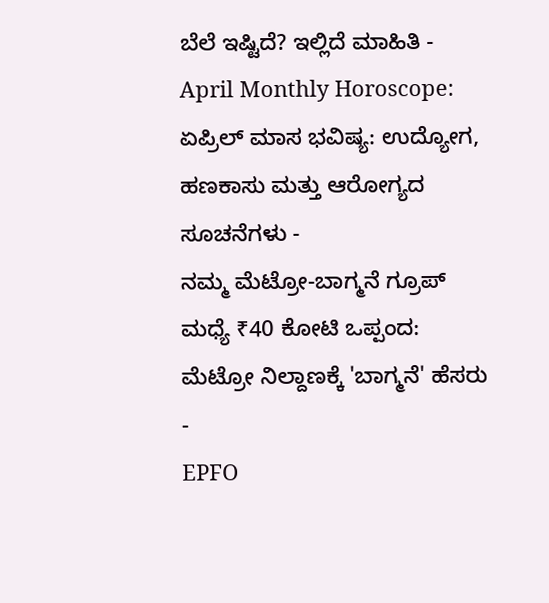ಬೆಲೆ ಇಷ್ಟಿದೆ? ಇಲ್ಲಿದೆ ಮಾಹಿತಿ -
April Monthly Horoscope: ಏಪ್ರಿಲ್ ಮಾಸ ಭವಿಷ್ಯ: ಉದ್ಯೋಗ, ಹಣಕಾಸು ಮತ್ತು ಆರೋಗ್ಯದ ಸೂಚನೆಗಳು -
ನಮ್ಮ ಮೆಟ್ರೋ-ಬಾಗ್ಮನೆ ಗ್ರೂಪ್ ಮಧ್ಯೆ ₹40 ಕೋಟಿ ಒಪ್ಪಂದ: ಮೆಟ್ರೋ ನಿಲ್ದಾಣಕ್ಕೆ 'ಬಾಗ್ಮನೆ' ಹೆಸರು -
EPFO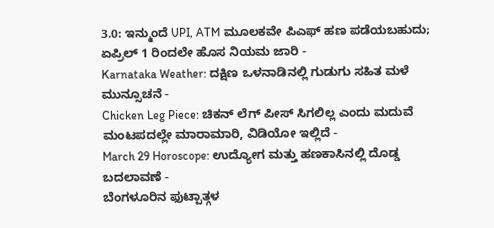3.0: ಇನ್ಮುಂದೆ UPI, ATM ಮೂಲಕವೇ ಪಿಎಫ್ ಹಣ ಪಡೆಯಬಹುದು; ಏಪ್ರಿಲ್ 1 ರಿಂದಲೇ ಹೊಸ ನಿಯಮ ಜಾರಿ -
Karnataka Weather: ದಕ್ಷಿಣ ಒಳನಾಡಿನಲ್ಲಿ ಗುಡುಗು ಸಹಿತ ಮಳೆ ಮುನ್ಸೂಚನೆ -
Chicken Leg Piece: ಚಿಕನ್ ಲೆಗ್ ಪೀಸ್ ಸಿಗಲಿಲ್ಲ ಎಂದು ಮದುವೆ ಮಂಟಪದಲ್ಲೇ ಮಾರಾಮಾರಿ, ವಿಡಿಯೋ ಇಲ್ಲಿದೆ -
March 29 Horoscope: ಉದ್ಯೋಗ ಮತ್ತು ಹಣಕಾಸಿನಲ್ಲಿ ದೊಡ್ಡ ಬದಲಾವಣೆ -
ಬೆಂಗಳೂರಿನ ಫುಟ್ಪಾತ್ಗಳ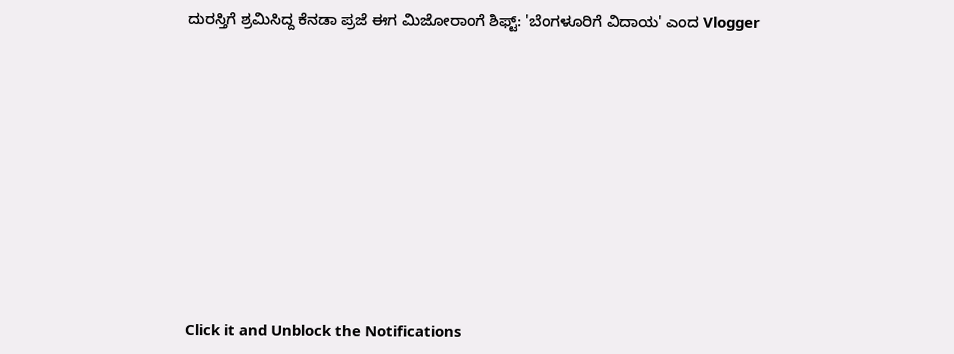ದುರಸ್ತಿಗೆ ಶ್ರಮಿಸಿದ್ದ ಕೆನಡಾ ಪ್ರಜೆ ಈಗ ಮಿಜೋರಾಂಗೆ ಶಿಫ್ಟ್: 'ಬೆಂಗಳೂರಿಗೆ ವಿದಾಯ' ಎಂದ Vlogger












Click it and Unblock the Notifications